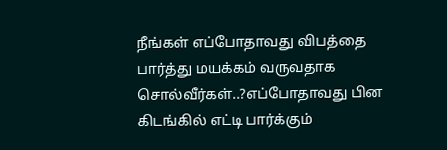நீங்கள் எப்போதாவது விபத்தை பார்த்து மயக்கம் வருவதாக சொல்வீர்கள்..?எப்போதாவது பின கிடங்கில் எட்டி பார்க்கும்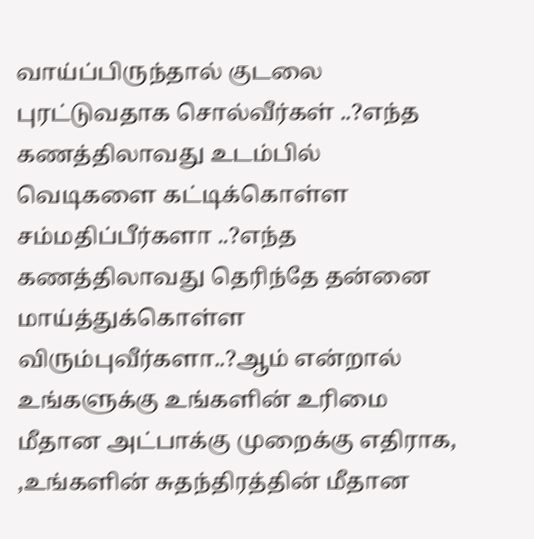வாய்ப்பிருந்தால் குடலை புரட்டுவதாக சொல்வீர்கள் ..?எந்த கணத்திலாவது உடம்பில் வெடிகளை கட்டிக்கொள்ள சம்மதிப்பீர்களா ..?எந்த கணத்திலாவது தெரிந்தே தன்னை மாய்த்துக்கொள்ள விரும்புவீர்களா..?ஆம் என்றால் உங்களுக்கு உங்களின் உரிமை மீதான அட்பாக்கு முறைக்கு எதிராக, ,உங்களின் சுதந்திரத்தின் மீதான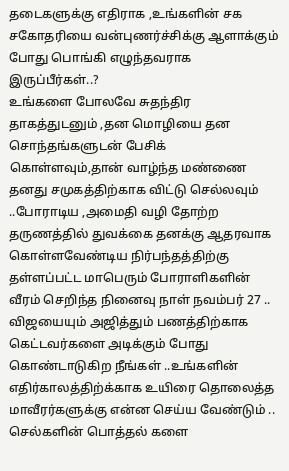தடைகளுக்கு எதிராக ,உங்களின் சக சகோதரியை வன்புணர்ச்சிக்கு ஆளாக்கும் போது பொங்கி எழுந்தவராக இருப்பீர்கள்..?
உங்களை போலவே சுதந்திர தாகத்துடனும் ,தன மொழியை தன சொந்தங்களுடன் பேசிக் கொள்ளவும்,தான் வாழ்ந்த மண்ணை தனது சமுகத்திற்காக விட்டு செல்லவும் ..போராடிய ,அமைதி வழி தோற்ற தருணத்தில் துவக்கை தனக்கு ஆதரவாக கொள்ளவேண்டிய நிர்பந்தத்திற்கு தள்ளப்பட்ட மாபெரும் போராளிகளின் வீரம் செறிந்த நினைவு நாள் நவம்பர் 27 ..
விஜயையும் அஜித்தும் பணத்திற்காக கெட்டவர்களை அடிக்கும் போது கொண்டாடுகிற நீங்கள் ..உங்களின் எதிர்காலத்திற்க்காக உயிரை தொலைத்த மாவீரர்களுக்கு என்ன செய்ய வேண்டும் ..
செல்களின் பொத்தல் களை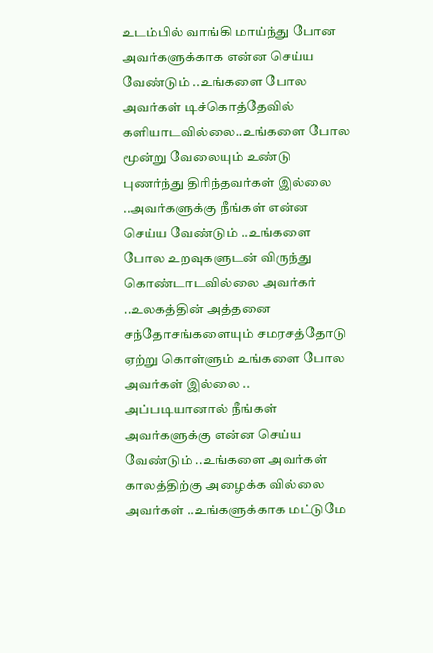உடம்பில் வாங்கி மாய்ந்து போன அவர்களுக்காக என்ன செய்ய வேண்டும் ..உங்களை போல அவர்கள் டிச்கொத்தேவில் களியாடவில்லை..உங்களை போல மூன்று வேலையும் உண்டு புணர்ந்து திரிந்தவர்கள் இல்லை ..அவர்களுக்கு நீங்கள் என்ன செய்ய வேண்டும் ..உங்களை போல உறவுகளுடன் விருந்து கொண்டாடவில்லை அவர்கர் ..உலகத்தின் அத்தனை சந்தோசங்களையும் சமரசத்தோடு ஏற்று கொள்ளும் உங்களை போல அவர்கள் இல்லை .. அப்படியானால் நீங்கள் அவர்களுக்கு என்ன செய்ய வேண்டும் ..உங்களை அவர்கள் காலத்திற்கு அழைக்க வில்லை அவர்கள் ..உங்களுக்காக மட்டுமே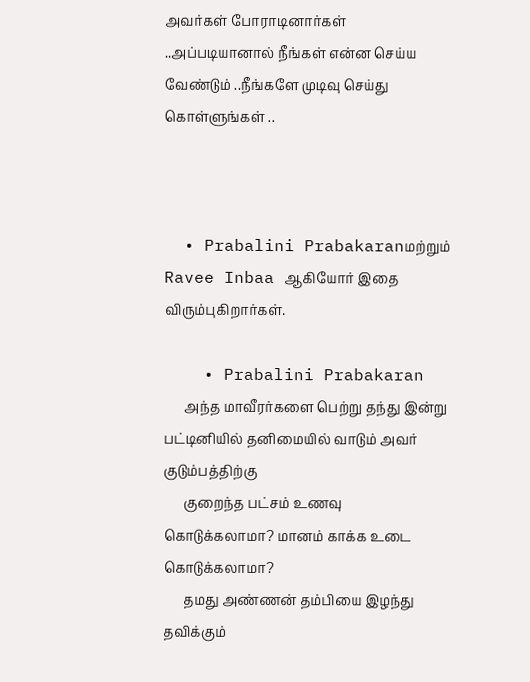அவர்கள் போராடினார்கள் ..அப்படியானால் நீங்கள் என்ன செய்ய வேண்டும் ..நீங்களே முடிவு செய்து கொள்ளுங்கள் ..



  • Prabalini Prabakaranமற்றும் Ravee Inbaa ஆகியோர் இதை விரும்புகிறார்கள்.

    • Prabalini Prabakaran
      அந்த மாவீரர்களை பெற்று தந்து இன்று பட்டினியில் தனிமையில் வாடும் அவர் குடும்பத்திற்கு
      குறைந்த பட்சம் உணவு கொடுக்கலாமா? மானம் காக்க உடை கொடுக்கலாமா?
      தமது அண்ணன் தம்பியை இழந்து தவிக்கும்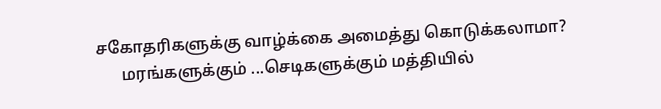சகோதரிகளுக்கு வாழ்க்கை அமைத்து கொடுக்கலாமா?
      மரங்களுக்கும் ...செடிகளுக்கும் மத்தியில்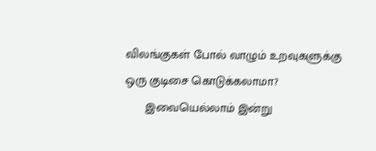விலங்குகள் போல் வாழும் உறவுகளுக்கு ஒரு குடிசை கொடுக்கலாமா?
      இவையெல்லாம் இன்று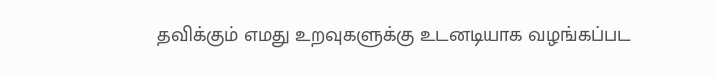தவிக்கும் எமது உறவுகளுக்கு உடனடியாக வழங்கப்பட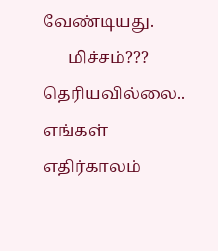வேண்டியது.
      மிச்சம்??? தெரியவில்லை.. எங்கள் எதிர்காலம்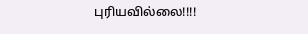புரியவில்லை!!!!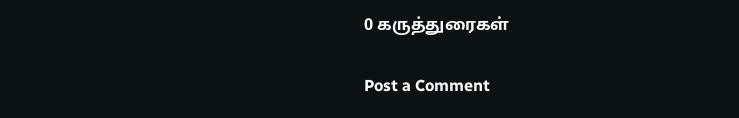0 கருத்துரைகள்

Post a Comment